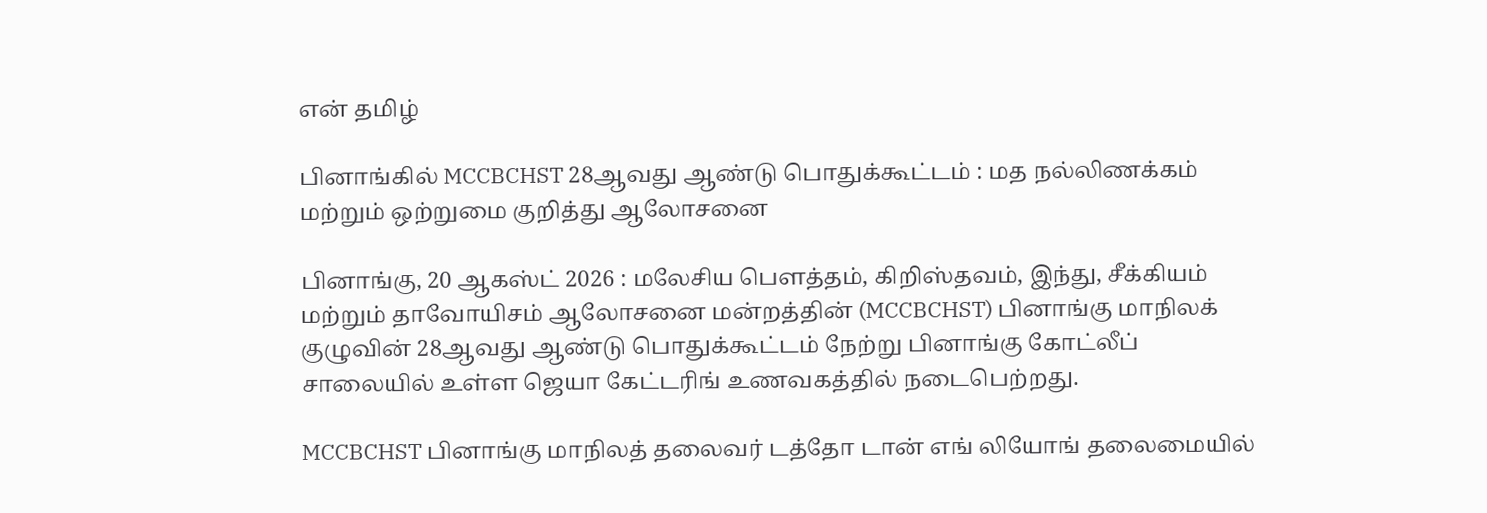என் தமிழ்

பினாங்கில் MCCBCHST 28ஆவது ஆண்டு பொதுக்கூட்டம் : மத நல்லிணக்கம் மற்றும் ஒற்றுமை குறித்து ஆலோசனை

பினாங்கு, 20 ஆகஸ்ட் 2026 : மலேசிய பௌத்தம், கிறிஸ்தவம், இந்து, சீக்கியம் மற்றும் தாவோயிசம் ஆலோசனை மன்றத்தின் (MCCBCHST) பினாங்கு மாநிலக் குழுவின் 28ஆவது ஆண்டு பொதுக்கூட்டம் நேற்று பினாங்கு கோட்லீப் சாலையில் உள்ள ஜெயா கேட்டரிங் உணவகத்தில் நடைபெற்றது.

MCCBCHST பினாங்கு மாநிலத் தலைவர் டத்தோ டான் எங் லியோங் தலைமையில்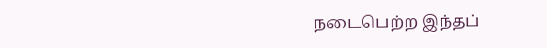நடைபெற்ற இந்தப்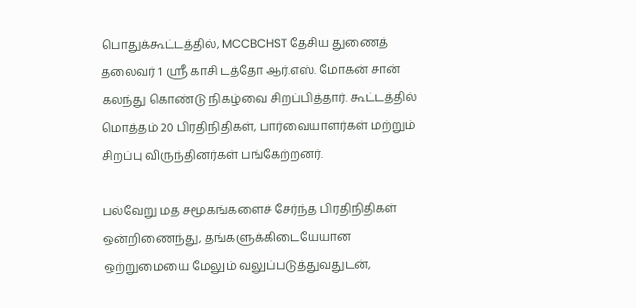பொதுக்கூட்டத்தில், MCCBCHST தேசிய துணைத் தலைவர் 1 ஸ்ரீ காசி டத்தோ ஆர்.எஸ். மோகன் சான் கலந்து கொண்டு நிகழ்வை சிறப்பித்தார். கூட்டத்தில் மொத்தம் 20 பிரதிநிதிகள், பார்வையாளர்கள் மற்றும் சிறப்பு விருந்தினர்கள் பங்கேற்றனர்.

பல்வேறு மத சமூகங்களைச் சேர்ந்த பிரதிநிதிகள் ஒன்றிணைந்து, தங்களுக்கிடையேயான ஒற்றுமையை மேலும் வலுப்படுத்துவதுடன்,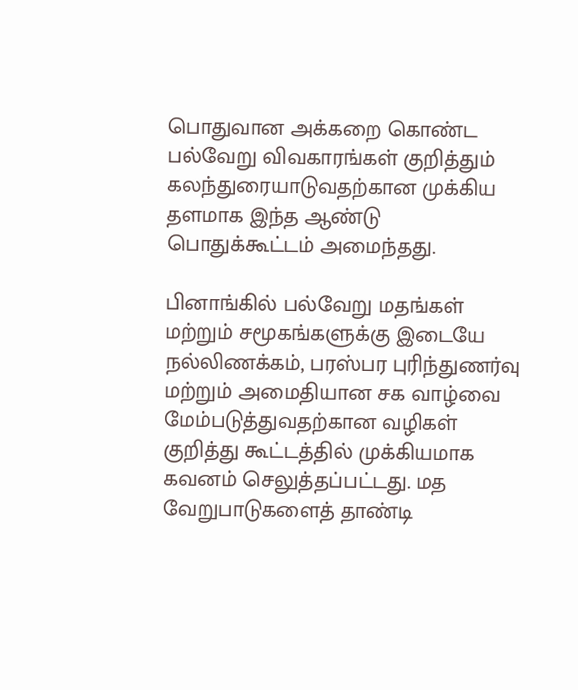பொதுவான அக்கறை கொண்ட பல்வேறு விவகாரங்கள் குறித்தும் கலந்துரையாடுவதற்கான முக்கிய தளமாக இந்த ஆண்டு பொதுக்கூட்டம் அமைந்தது.

பினாங்கில் பல்வேறு மதங்கள் மற்றும் சமூகங்களுக்கு இடையே நல்லிணக்கம், பரஸ்பர புரிந்துணர்வு மற்றும் அமைதியான சக வாழ்வை மேம்படுத்துவதற்கான வழிகள் குறித்து கூட்டத்தில் முக்கியமாக கவனம் செலுத்தப்பட்டது. மத வேறுபாடுகளைத் தாண்டி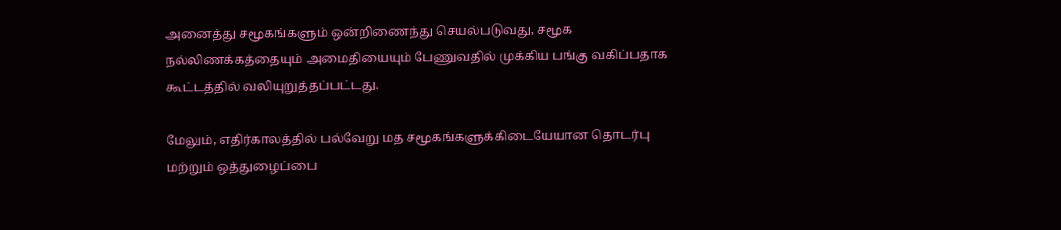அனைத்து சமூகங்களும் ஒன்றிணைந்து செயல்படுவது, சமூக நல்லிணக்கத்தையும் அமைதியையும் பேணுவதில் முக்கிய பங்கு வகிப்பதாக கூட்டத்தில் வலியுறுத்தப்பட்டது.

மேலும், எதிர்காலத்தில் பல்வேறு மத சமூகங்களுக்கிடையேயான தொடர்பு மற்றும் ஒத்துழைப்பை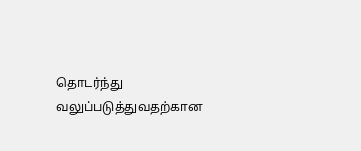தொடர்ந்து வலுப்படுத்துவதற்கான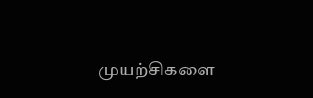முயற்சிகளை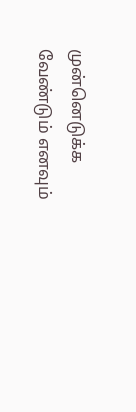முன்னெடுக்க வேண்டும் எனவும்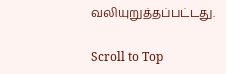வலியுறுத்தப்பட்டது.

Scroll to Top